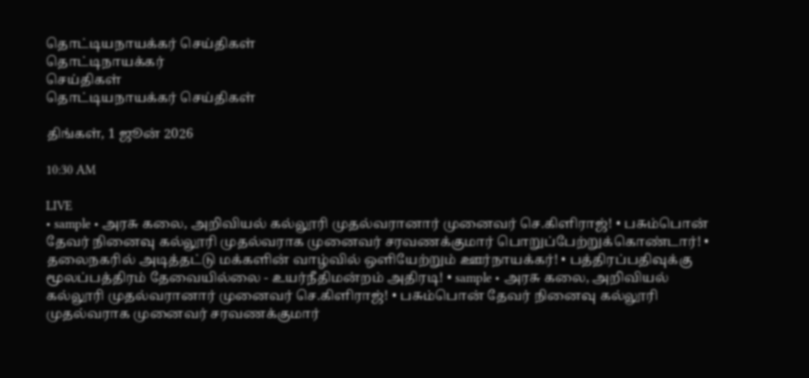தொட்டியநாயக்கர் செய்திகள்
தொட்டிநாயக்கர்
செய்திகள்
தொட்டியநாயக்கர் செய்திகள்

திங்கள், 1 ஜூன் 2026

10:30 AM

LIVE
• sample • அரசு கலை, அறிவியல் கல்லூரி முதல்வரானார் முனைவர் செ.கிளிராஜ்! • பசும்பொன் தேவர் நினைவு கல்லூரி முதல்வராக முனைவர் சரவணக்குமார் பொறுப்பேற்றுக்கொண்டார்! • தலைநகரில் அடித்தட்டு மக்களின் வாழ்வில் ஒளியேற்றும் ஊர்நாயக்கர்! • பத்திரப்பதிவுக்கு மூலப்பத்திரம் தேவையில்லை - உயர்நீதிமன்றம் அதிரடி! • sample • அரசு கலை, அறிவியல் கல்லூரி முதல்வரானார் முனைவர் செ.கிளிராஜ்! • பசும்பொன் தேவர் நினைவு கல்லூரி முதல்வராக முனைவர் சரவணக்குமார்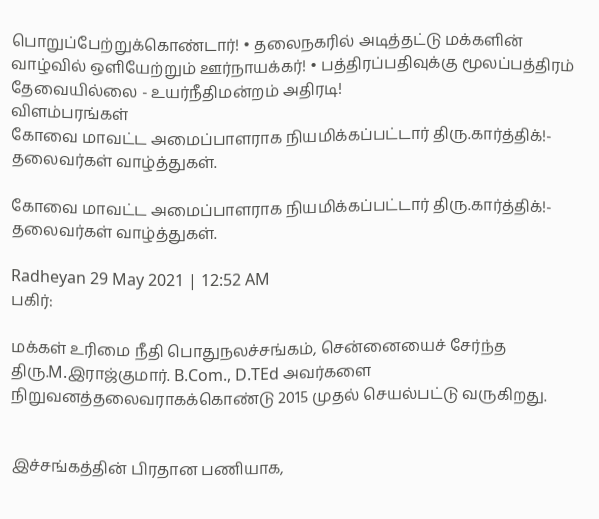பொறுப்பேற்றுக்கொண்டார்! • தலைநகரில் அடித்தட்டு மக்களின் வாழ்வில் ஒளியேற்றும் ஊர்நாயக்கர்! • பத்திரப்பதிவுக்கு மூலப்பத்திரம் தேவையில்லை - உயர்நீதிமன்றம் அதிரடி!
விளம்பரங்கள்
கோவை மாவட்ட அமைப்பாளராக நியமிக்கப்பட்டார் திரு.கார்த்திக்!- தலைவர்கள் வாழ்த்துகள்.

கோவை மாவட்ட அமைப்பாளராக நியமிக்கப்பட்டார் திரு.கார்த்திக்!- தலைவர்கள் வாழ்த்துகள்.

Radheyan 29 May 2021 | 12:52 AM
பகிர்:

மக்கள் உரிமை நீதி பொதுநலச்சங்கம், சென்னையைச் சேர்ந்த திரு.M.இராஜ்குமார். B.Com., D.TEd அவர்களை நிறுவனத்தலைவராகக்கொண்டு 2015 முதல் செயல்பட்டு வருகிறது.


இச்சங்கத்தின் பிரதான பணியாக,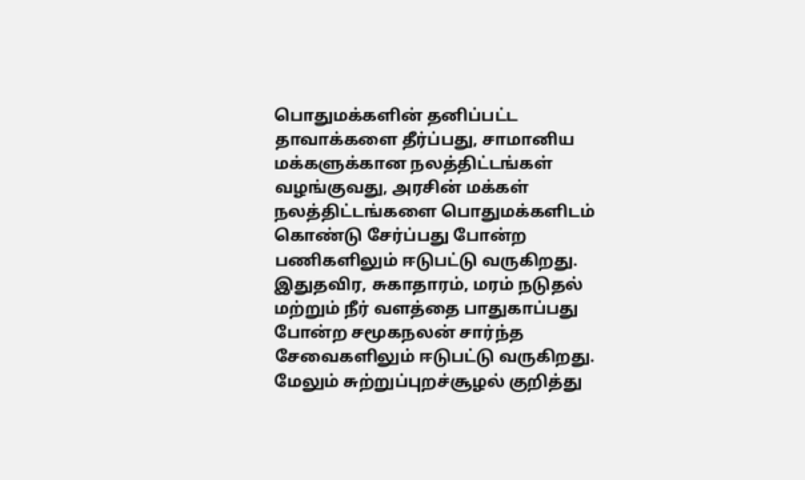பொதுமக்களின் தனிப்பட்ட தாவாக்களை தீர்ப்பது, சாமானிய மக்களுக்கான நலத்திட்டங்கள் வழங்குவது, அரசின் மக்கள் நலத்திட்டங்களை பொதுமக்களிடம் கொண்டு சேர்ப்பது போன்ற பணிகளிலும் ஈடுபட்டு வருகிறது. இதுதவிர, சுகாதாரம், மரம் நடுதல் மற்றும் நீர் வளத்தை பாதுகாப்பது போன்ற சமூகநலன் சார்ந்த சேவைகளிலும் ஈடுபட்டு வருகிறது. மேலும் சுற்றுப்புறச்சூழல் குறித்து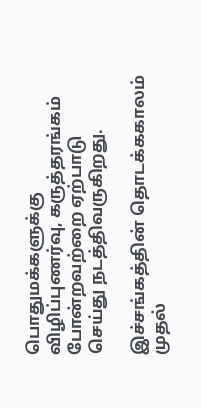பொதுமக்களுக்கு விழிப்புணர்வு, கருத்தரங்கம் போன்றவற்றை ஏற்பாடு செய்து நடத்திவருகிறது.

இச்சங்கத்தின் தொடக்ககாலம் முதல்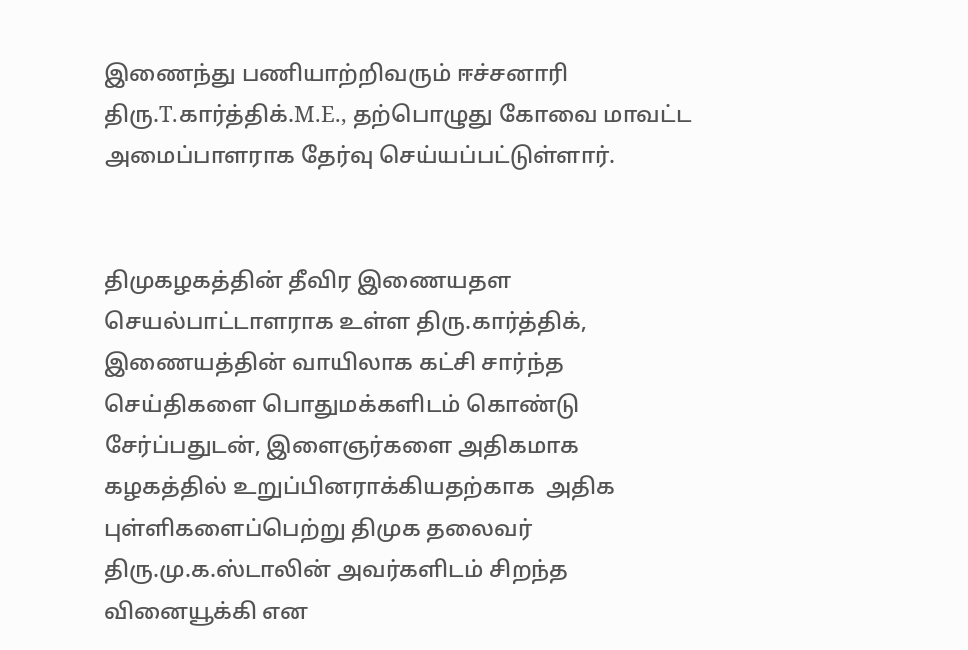இணைந்து பணியாற்றிவரும் ஈச்சனாரி திரு.T.கார்த்திக்.M.E., தற்பொழுது கோவை மாவட்ட அமைப்பாளராக தேர்வு செய்யப்பட்டுள்ளார்.


திமுகழகத்தின் தீவிர இணையதள செயல்பாட்டாளராக உள்ள திரு.கார்த்திக், இணையத்தின் வாயிலாக கட்சி சார்ந்த செய்திகளை பொதுமக்களிடம் கொண்டு சேர்ப்பதுடன், இளைஞர்களை அதிகமாக கழகத்தில் உறுப்பினராக்கியதற்காக  அதிக புள்ளிகளைப்பெற்று திமுக தலைவர் திரு.மு.க.ஸ்டாலின் அவர்களிடம் சிறந்த வினையூக்கி என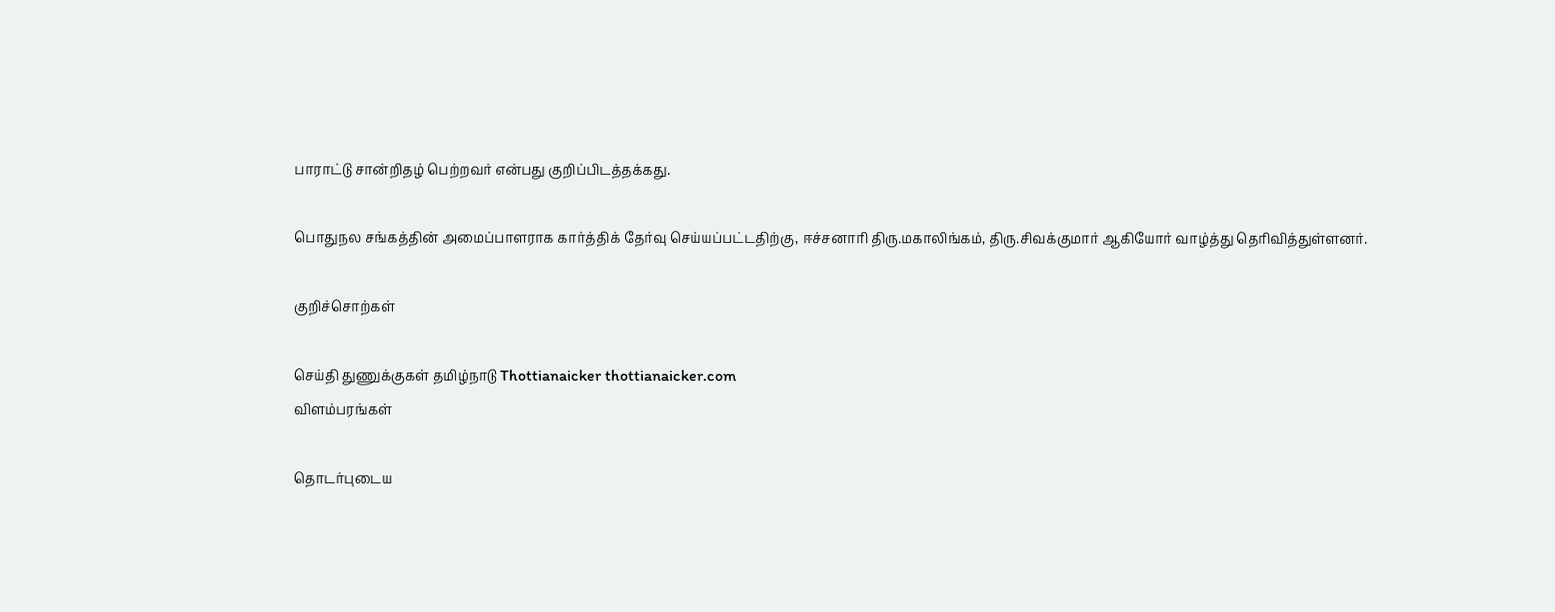பாராட்டு சான்றிதழ் பெற்றவர் என்பது குறிப்பிடத்தக்கது.

பொதுநல சங்கத்தின் அமைப்பாளராக கார்த்திக் தேர்வு செய்யப்பட்டதிற்கு, ஈச்சனாரி திரு.மகாலிங்கம், திரு.சிவக்குமார் ஆகியோர் வாழ்த்து தெரிவித்துள்ளனர்.

குறிச்சொற்கள்

செய்தி துணுக்குகள் தமிழ்நாடு Thottianaicker thottianaicker.com
விளம்பரங்கள்

தொடர்புடைய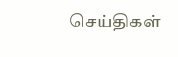செய்திகள்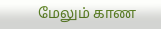மேலும் காண